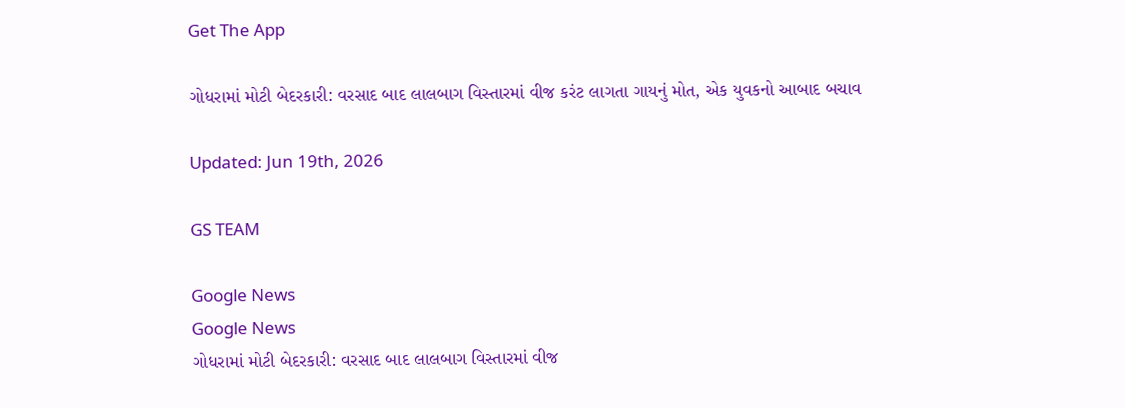Get The App

ગોધરામાં મોટી બેદરકારી: વરસાદ બાદ લાલબાગ વિસ્તારમાં વીજ કરંટ લાગતા ગાયનું મોત, એક યુવકનો આબાદ બચાવ

Updated: Jun 19th, 2026

GS TEAM

Google News
Google News
ગોધરામાં મોટી બેદરકારી: વરસાદ બાદ લાલબાગ વિસ્તારમાં વીજ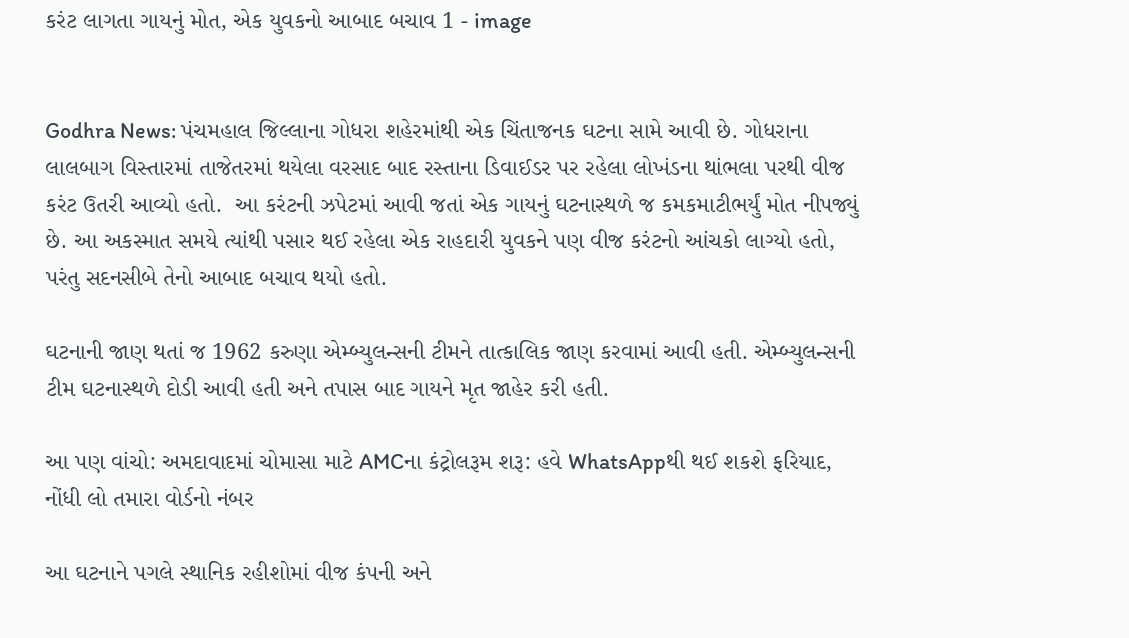કરંટ લાગતા ગાયનું મોત, એક યુવકનો આબાદ બચાવ 1 - image


Godhra News: પંચમહાલ જિલ્લાના ગોધરા શહેરમાંથી એક ચિંતાજનક ઘટના સામે આવી છે. ગોધરાના લાલબાગ વિસ્તારમાં તાજેતરમાં થયેલા વરસાદ બાદ રસ્તાના ડિવાઈડર પર રહેલા લોખંડના થાંભલા પરથી વીજ કરંટ ઉતરી આવ્યો હતો.  આ કરંટની ઝપેટમાં આવી જતાં એક ગાયનું ઘટનાસ્થળે જ કમકમાટીભર્યું મોત નીપજ્યું છે. આ અકસ્માત સમયે ત્યાંથી પસાર થઈ રહેલા એક રાહદારી યુવકને પણ વીજ કરંટનો આંચકો લાગ્યો હતો, પરંતુ સદનસીબે તેનો આબાદ બચાવ થયો હતો.

ઘટનાની જાણ થતાં જ 1962 કરુણા એમ્બ્યુલન્સની ટીમને તાત્કાલિક જાણ કરવામાં આવી હતી. એમ્બ્યુલન્સની ટીમ ઘટનાસ્થળે દોડી આવી હતી અને તપાસ બાદ ગાયને મૃત જાહેર કરી હતી.

આ પણ વાંચો: અમદાવાદમાં ચોમાસા માટે AMCના કંટ્રોલરૂમ શરૂ: હવે WhatsAppથી થઈ શકશે ફરિયાદ, નોંધી લો તમારા વોર્ડનો નંબર

આ ઘટનાને પગલે સ્થાનિક રહીશોમાં વીજ કંપની અને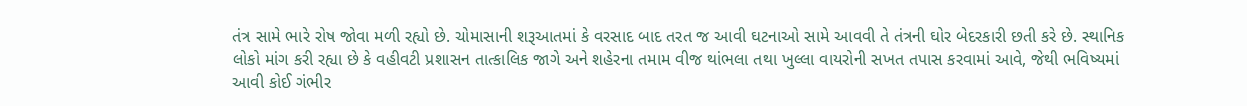તંત્ર સામે ભારે રોષ જોવા મળી રહ્યો છે. ચોમાસાની શરૂઆતમાં કે વરસાદ બાદ તરત જ આવી ઘટનાઓ સામે આવવી તે તંત્રની ઘોર બેદરકારી છતી કરે છે. સ્થાનિક લોકો માંગ કરી રહ્યા છે કે વહીવટી પ્રશાસન તાત્કાલિક જાગે અને શહેરના તમામ વીજ થાંભલા તથા ખુલ્લા વાયરોની સખત તપાસ કરવામાં આવે, જેથી ભવિષ્યમાં આવી કોઈ ગંભીર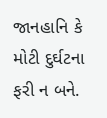જાનહાનિ કે મોટી દુર્ઘટના ફરી ન બને.